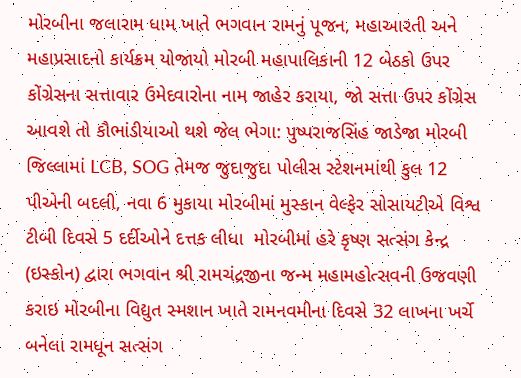મોરબીના જલારામ ધામ ખાતે ભગવાન રામનું પૂજન, મહાઆરતી અને મહાપ્રસાદનો કાર્યક્રમ યોજાયો મોરબી મહાપાલિકાની 12 બેઠકો ઉપર કોંગ્રેસના સત્તાવાર ઉમેદવારોના નામ જાહેર કરાયા, જો સત્તા ઉપર કોંગ્રેસ આવશે તો કૌભાંડીયાઓ થશે જેલ ભેગા: પુષ્પરાજસિંહ જાડેજા મોરબી જિલ્લામાં LCB, SOG તેમજ જુદાજુદા પોલીસ સ્ટેશનમાંથી કુલ 12 પીએની બદલી, નવા 6 મુકાયા મોરબીમાં મુસ્કાન વેલ્ફેર સોસાયટીએ વિશ્વ ટીબી દિવસે 5 દર્દીઓને દત્તક લીધા  મોરબીમાં હરે કૃષ્ણ સત્સંગ કેન્દ્ર (ઇસ્કોન) દ્વારા ભગવાન શ્રી રામચંદ્રજીના જન્મ મહામહોત્સવની ઉજવણી કરાઇ મોરબીના વિદ્યુત સ્મશાન ખાતે રામનવમીના દિવસે 32 લાખના ખર્ચે બનેલા રામધૂન સત્સંગ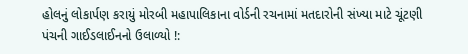હોલનું લોકાર્પણ કરાયું મોરબી મહાપાલિકાના વોર્ડની રચનામાં મતદારોની સંખ્યા માટે ચૂંટણી પંચની ગાઈડલાઈનનો ઉલાળ્યો !: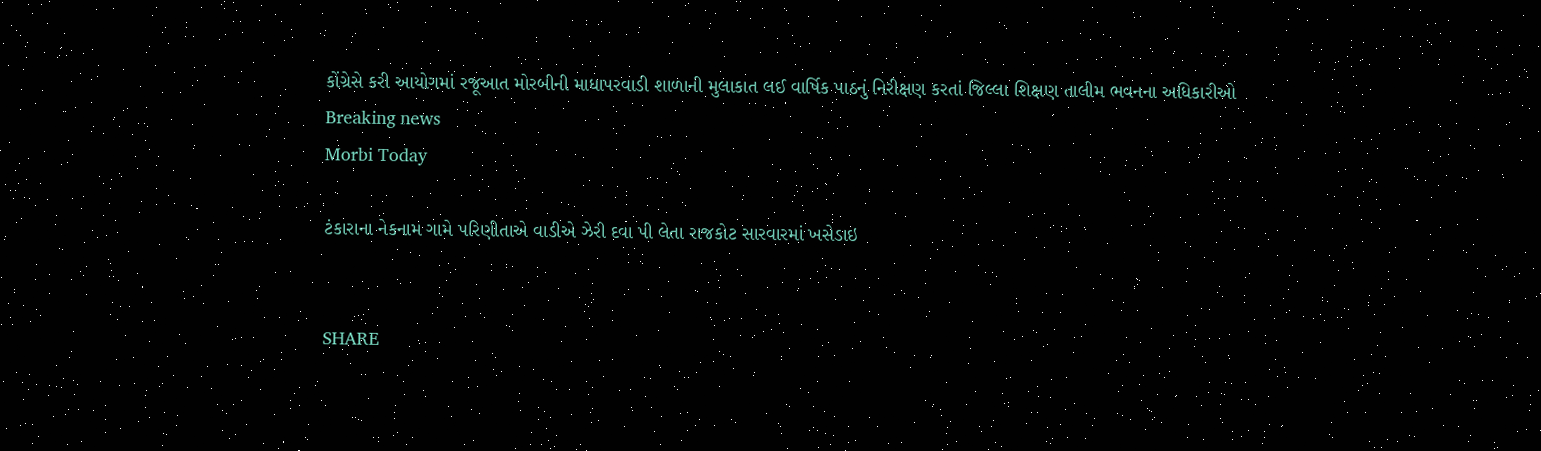કોંગ્રેસે કરી આયોગમાં રજૂઆત મોરબીની માધાપરવાડી શાળાની મુલાકાત લઈ વાર્ષિક પાઠનું નિરીક્ષણ કરતાં જિલ્લા શિક્ષણ તાલીમ ભવનના અધિકારીઓ
Breaking news
Morbi Today

ટંકારાના નેકનામ ગામે પરિણીતાએ વાડીએ ઝેરી દવા પી લેતા રાજકોટ સારવારમાં ખસેડાઇ


SHARE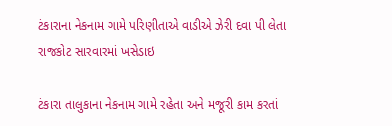ટંકારાના નેકનામ ગામે પરિણીતાએ વાડીએ ઝેરી દવા પી લેતા રાજકોટ સારવારમાં ખસેડાઇ

ટંકારા તાલુકાના નેકનામ ગામે રહેતા અને મજૂરી કામ કરતાં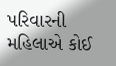પરિવારની મહિલાએ કોઈ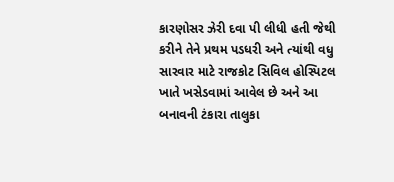કારણોસર ઝેરી દવા પી લીધી હતી જેથી કરીને તેને પ્રથમ પડધરી અને ત્યાંથી વધુ સારવાર માટે રાજકોટ સિવિલ હોસ્પિટલ ખાતે ખસેડવામાં આવેલ છે અને આ બનાવની ટંકારા તાલુકા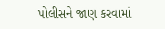પોલીસને જાણ કરવામાં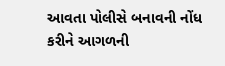આવતા પોલીસે બનાવની નોંધ કરીને આગળની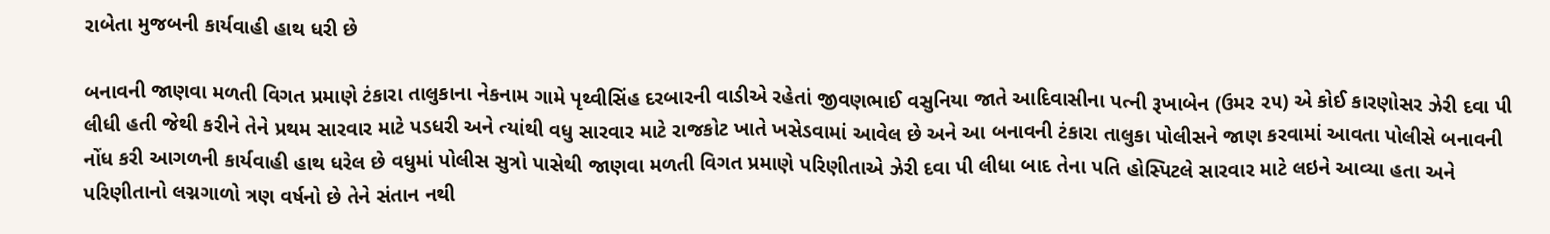રાબેતા મુજબની કાર્યવાહી હાથ ધરી છે

બનાવની જાણવા મળતી વિગત પ્રમાણે ટંકારા તાલુકાના નેકનામ ગામે પૃથ્વીસિંહ દરબારની વાડીએ રહેતાં જીવણભાઈ વસુનિયા જાતે આદિવાસીના પત્ની રૂખાબેન (ઉમર ૨૫) એ કોઈ કારણોસર ઝેરી દવા પી લીધી હતી જેથી કરીને તેને પ્રથમ સારવાર માટે પડધરી અને ત્યાંથી વધુ સારવાર માટે રાજકોટ ખાતે ખસેડવામાં આવેલ છે અને આ બનાવની ટંકારા તાલુકા પોલીસને જાણ કરવામાં આવતા પોલીસે બનાવની નોંધ કરી આગળની કાર્યવાહી હાથ ધરેલ છે વધુમાં પોલીસ સુત્રો પાસેથી જાણવા મળતી વિગત પ્રમાણે પરિણીતાએ ઝેરી દવા પી લીધા બાદ તેના પતિ હોસ્પિટલે સારવાર માટે લઇને આવ્યા હતા અને પરિણીતાનો લગ્નગાળો ત્રણ વર્ષનો છે તેને સંતાન નથી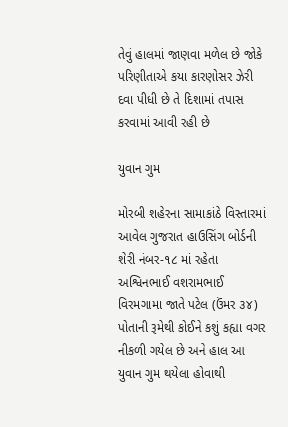તેવું હાલમાં જાણવા મળેલ છે જોકે પરિણીતાએ કયા કારણોસર ઝેરી દવા પીધી છે તે દિશામાં તપાસ કરવામાં આવી રહી છે

યુવાન ગુમ

મોરબી શહેરના સામાકાંઠે વિસ્તારમાં આવેલ ગુજરાત હાઉસિંગ બોર્ડની શેરી નંબર-૧૮ માં રહેતા અશ્વિનભાઈ વશરામભાઈ વિરમગામા જાતે પટેલ (ઉંમર ૩૪) પોતાની રૂમેથી કોઈને કશું કહ્યા વગર નીકળી ગયેલ છે અને હાલ આ યુવાન ગુમ થયેલા હોવાથી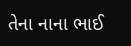તેના નાના ભાઈ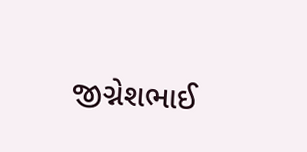જીગ્નેશભાઈ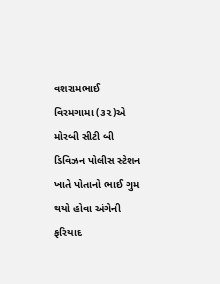વશરામભાઈ વિરમગામા (૩૨)એ મોરબી સીટી બી ડિવિઝન પોલીસ સ્ટેશન ખાતે પોતાનો ભાઈ ગુમ થયો હોવા અંગેની ફરિયાદ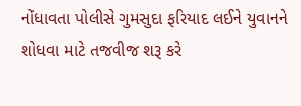નોંધાવતા પોલીસે ગુમસુદા ફરિયાદ લઈને યુવાનને શોધવા માટે તજવીજ શરૂ કરે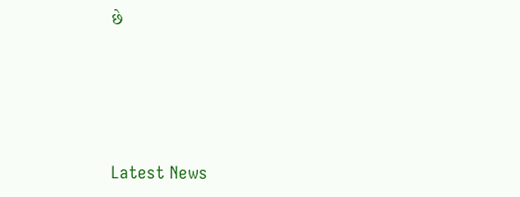છે






Latest News